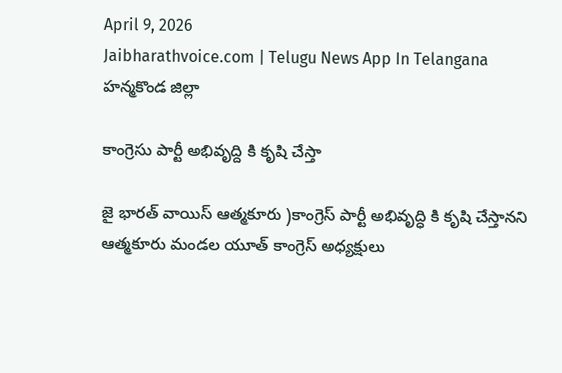April 9, 2026
Jaibharathvoice.com | Telugu News App In Telangana
హన్మకొండ జిల్లా

కాంగ్రెసు పార్టీ అభివృద్ది కి కృషి చేస్తా

జై భారత్ వాయిస్ ఆత్మకూరు )కాంగ్రెస్ పార్టీ అభివృద్ధి కి కృషి చేస్తానని ఆత్మకూరు మండల యూత్ కాంగ్రెస్ అధ్యక్షులు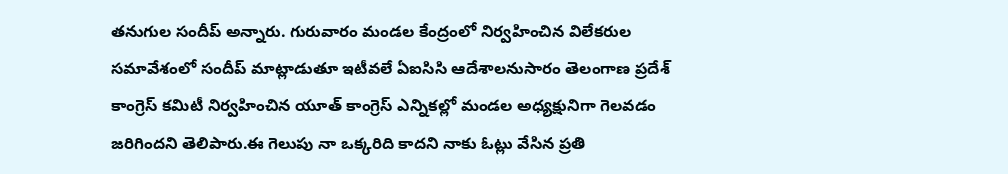తనుగుల సందీప్ అన్నారు. గురువారం మండల కేంద్రంలో నిర్వహించిన విలేకరుల సమావేశంలో సందీప్ మాట్లాడుతూ ఇటీవలే ఏఐసిసి ఆదేశాలనుసారం తెలంగాణ ప్రదేశ్ కాంగ్రెస్ కమిటీ నిర్వహించిన యూత్ కాంగ్రెస్ ఎన్నికల్లో మండల అధ్యక్షునిగా గెలవడం జరిగిందని తెలిపారు.ఈ గెలుపు నా ఒక్కరిది కాదని నాకు ఓట్లు వేసిన ప్రతి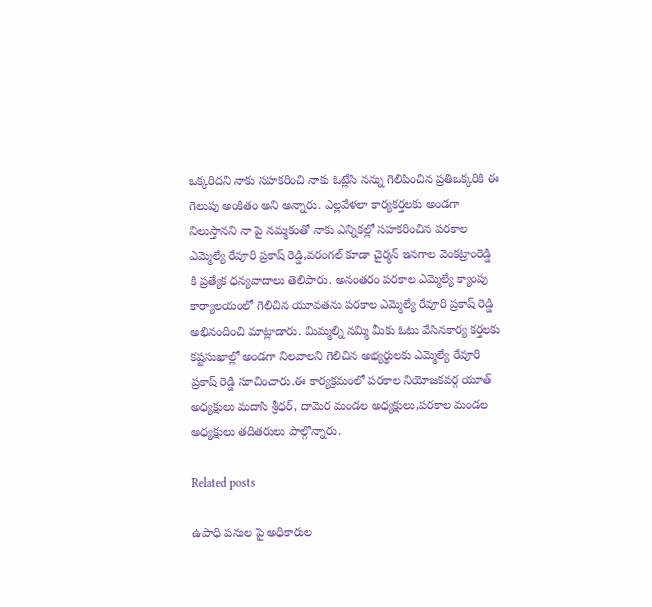ఒక్కరిదని నాకు సహకరించి నాకు ఓట్లేసి నన్ను గెలిపించిన ప్రతిఒక్కరికి ఈ గెలుపు అంకితం అని అన్నారు. ఎల్లవేళలా కార్యకర్తలకు అండగా నిలుస్తానని నా పై నమ్మకంతో నాకు ఎన్నికల్లో సహకరించిన పరకాల ఎమ్మెల్యే రేవూరి ప్రకాష్ రెడ్డి,వరంగల్ కూడా చైర్మన్ ఇనగాల వెంకట్రాంరెడ్డి కి ప్రత్యేక ధన్యవాదాలు తెలిపారు. అనంతరం పరకాల ఎమ్మెల్యే క్యాంపు కార్యాలయంలో గెలిచిన యూవతను పరకాల ఎమ్మెల్యే రేవూరి ప్రకాష్ రెడ్డి అభినందించి మాట్లాడారు. మిమ్మల్ని నమ్మి మీకు ఓటు వేసినకార్య కర్తలకు కష్టసుఖాల్లో అండగా నిలవాలని గెలిచిన అభ్యర్థులకు ఎమ్మెల్యే రేవూరి ప్రకాష్ రెడ్డి సూచించారు.ఈ కార్యక్రమంలో పరకాల నియోజకవర్గ యూత్ అధ్యక్షులు మదాసి శ్రీధర్, దామెర మండల అధ్యక్షులు,పరకాల మండల అధ్యక్షులు తదితరులు పాల్గొన్నారు.

Related posts

ఉపాధి పనుల పై అధికారుల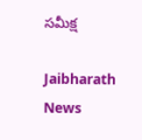సమీక్ష

Jaibharath News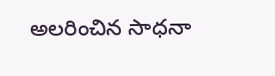అలరించిన సాధనా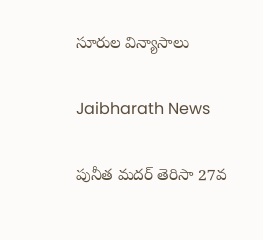సూరుల విన్యాసాలు

Jaibharath News

పునీత మదర్ తెరిసా 27వ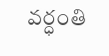వర్ధంతి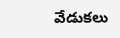వేడుకలు